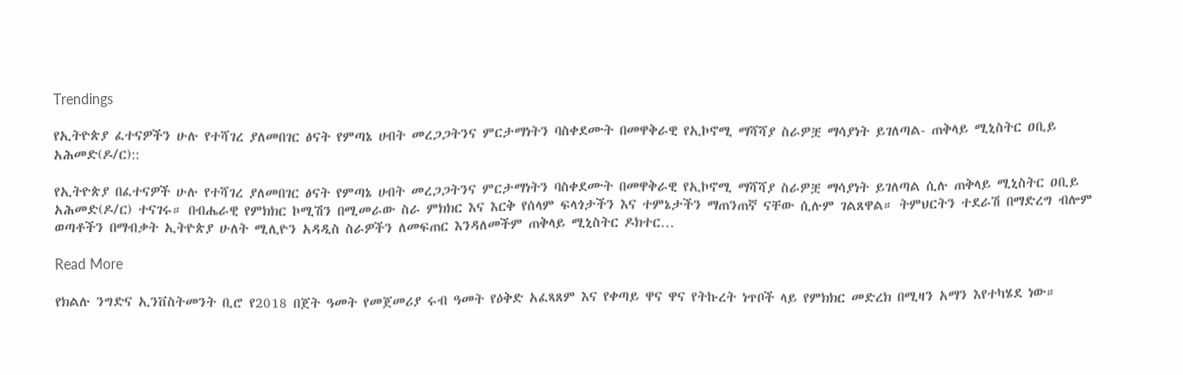Trendings

የኢትዮጵያ ፈተናዎችን ሁሉ የተሻገረ ያለመበገር ፅናት የምጣኔ ሀብት መረጋጋትንና ምርታማነትን ባስቀደሙት በመዋቅራዊ የኢኮኖሚ ማሻሻያ ስራዎቿ ማሳያነት ይገለጣል- ጠቅላይ ሚኒስትር ዐቢይ አሕመድ(ዶ/ር)::

የኢትዮጵያ በፈተናዎች ሁሉ የተሻገረ ያለመበገር ፅናት የምጣኔ ሀብት መረጋጋትንና ምርታማነትን ባስቀደሙት በመዋቅራዊ የኢኮኖሚ ማሻሻያ ስራዎቿ ማሳያነት ይገለጣል ሲሉ ጠቅላይ ሚኒስትር ዐቢይ አሕመድ(ዶ/ር) ተናገሩ። በብሔራዊ የምክክር ኮሚሽን በሚመራው ስራ ምክክር እና እርቅ የሰላም ፍላጎታችን እና ተምኔታችን ማጠንጠኛ ናቸው ሲሉም ገልጸዋል። ትምህርትን ተደራሽ በማድረግ ብሎም ወጣቶችን በማብቃት ኢትዮጵያ ሁለት ሚሊዮን አዳዲስ ስራዎችን ለመፍጠር እንዳለመችም ጠቅላይ ሚኒስትር ዶክተር…

Read More

የክልሉ ንግድና ኢንቨስትመንት ቢሮ የ2018 በጀት ዓመት የመጀመሪያ ሩብ ዓመት የዕቅድ አፈጻጸም እና የቀጣይ ዋና ዋና የትኩረት ነጥቦች ላይ የምክክር መድረክ በሚዛን አማን እየተካሄደ ነው።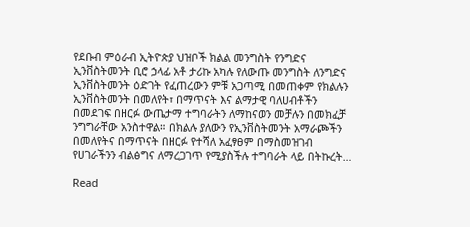የደቡብ ምዕራብ ኢትዮጵያ ህዝቦች ክልል መንግስት የንግድና ኢንቨስትመንት ቢሮ ኃላፊ አቶ ታሪኩ አካሉ የለውጡ መንግስት ለንግድና ኢንቨስትመንት ዕድገት የፈጠረውን ምቹ አጋጣሚ በመጠቀም የክልሉን ኢንቨስትመንት በመለየት፣ በማጥናት እና ልማታዊ ባለሀብቶችን በመደገፍ በዘርፉ ውጤታማ ተግባራትን ለማከናወን መቻሉን በመክፈቻ ንግግራቸው አንስተዋል። በክልሉ ያለውን የኢንቨስትመንት አማራጮችን በመለየትና በማጥናት በዘርፉ የተሻለ አፈፃፀም በማስመዝገብ የሀገራችንን ብልፅግና ለማረጋገጥ የሚያስችሉ ተግባራት ላይ በትኩረት…

Read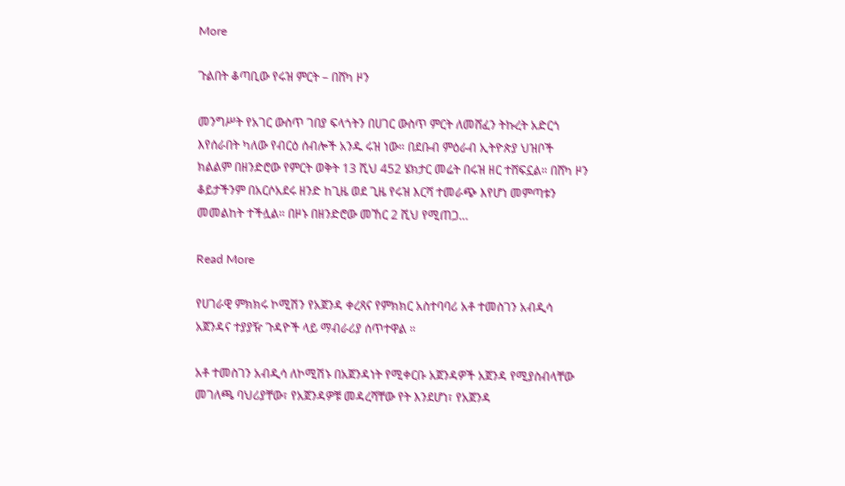More

ጉልበት ቆጣቢው የሩዝ ምርት – በሸካ ዞን

መንግሥት የአገር ውስጥ ገበያ ፍላጎትን በሀገር ውስጥ ምርት ለመሸፈን ትኩረት አድርጎ እየሰራበት ካለው የብርዕ ሰብሎች አንዱ ሩዝ ነው። በደቡብ ምዕራብ ኢትዮጵያ ህዝቦች ክልልም በዘንድሮው የምርት ወቅት 13 ሺህ 452 ሄክታር መሬት በሩዝ ዘር ተሸፍኗል። በሸካ ዞን ቆይታችንም በአርሶአደሩ ዘንድ ከጊዜ ወደ ጊዜ የሩዝ እርሻ ተመራጭ እየሆነ መምጣቱን መመልከት ተችሏል። በዞኑ በዘንድሮው መኸር 2 ሺህ የሚጠጋ…

Read More

የሀገራዊ ምክክሩ ኮሚሽን የአጀንዳ ቀረጻና የምክክር አስተባባሪ አቶ ተመስገን አብዲሳ አጀንዳና ተያያዥ ጉዳዮች ላይ ማብራሪያ ሰጥተዋል ።

አቶ ተመስገን አብዲሳ ለኮሚሽኑ በአጀንዳነት የሚቀርቡ አጀንዳዎች አጀንዳ የሚያስብላቸው መገለጫ ባህሪያቸው፣ የአጀንዳዎቹ መዳረሻቸው የት እንደሆነ፣ የአጀንዳ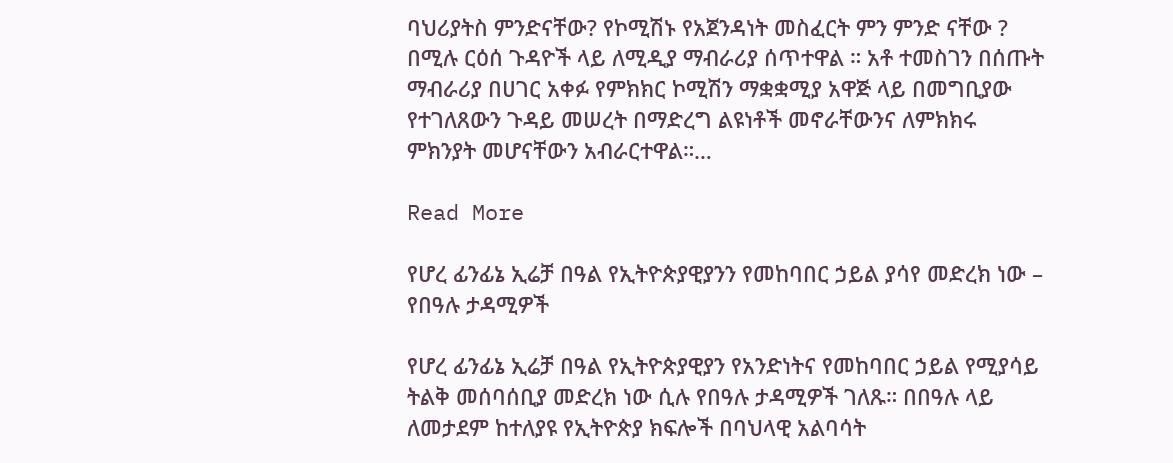ባህሪያትስ ምንድናቸው? የኮሚሽኑ የአጀንዳነት መስፈርት ምን ምንድ ናቸው ? በሚሉ ርዕሰ ጉዳዮች ላይ ለሚዲያ ማብራሪያ ሰጥተዋል ። አቶ ተመስገን በሰጡት ማብራሪያ በሀገር አቀፉ የምክክር ኮሚሽን ማቋቋሚያ አዋጅ ላይ በመግቢያው የተገለጸውን ጉዳይ መሠረት በማድረግ ልዩነቶች መኖራቸውንና ለምክክሩ ምክንያት መሆናቸውን አብራርተዋል።…

Read More

የሆረ ፊንፊኔ ኢሬቻ በዓል የኢትዮጵያዊያንን የመከባበር ኃይል ያሳየ መድረክ ነው – የበዓሉ ታዳሚዎች

የሆረ ፊንፊኔ ኢሬቻ በዓል የኢትዮጵያዊያን የአንድነትና የመከባበር ኃይል የሚያሳይ ትልቅ መሰባሰቢያ መድረክ ነው ሲሉ የበዓሉ ታዳሚዎች ገለጹ። በበዓሉ ላይ ለመታደም ከተለያዩ የኢትዮጵያ ክፍሎች በባህላዊ አልባሳት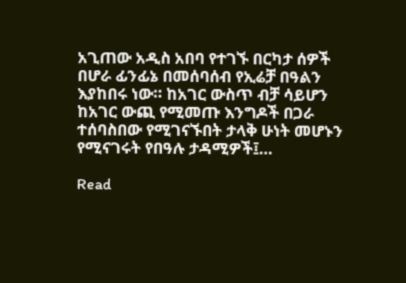አጊጠው አዲስ አበባ የተገኙ በርካታ ሰዎች በሆራ ፊንፊኔ በመሰባሰብ የኢሬቻ በዓልን እያከበሩ ነው። ከአገር ውስጥ ብቻ ሳይሆን ከአገር ውጪ የሚመጡ እንግዶች በጋራ ተሰባስበው የሚገናኙበት ታላቅ ሁነት መሆኑን የሚናገሩት የበዓሉ ታዳሚዎች፤…

Read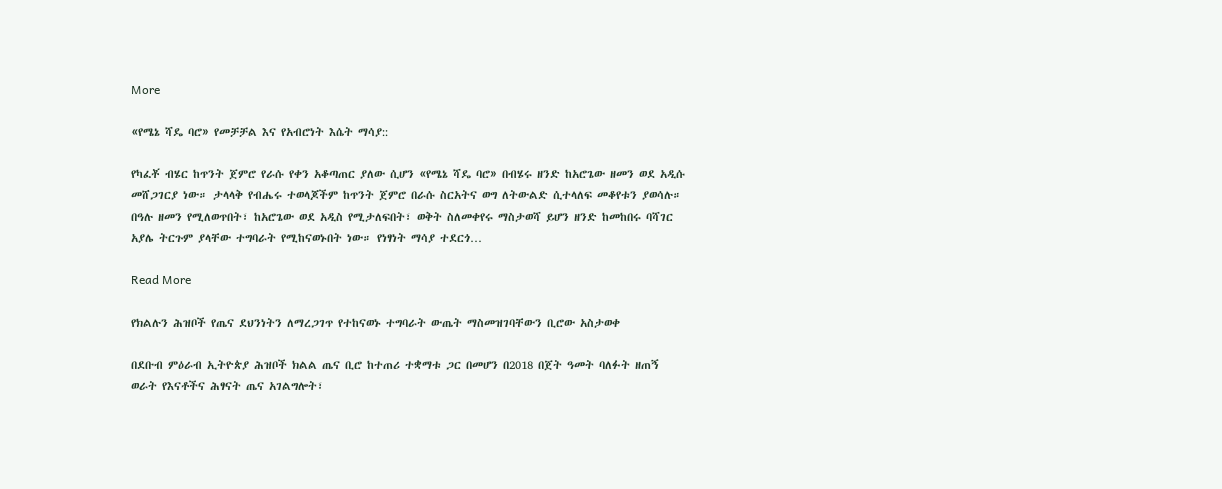More

«የሜኔ ሻዴ ባሮ» የመቻቻል እና የአብሮነት እሴት ማሳያ::

የካፈቾ ብሄር ከጥንት ጀምሮ የራሱ የቀን አቆጣጠር ያለው ሲሆን «የሜኔ ሻዴ ባሮ» በብሄሩ ዘንድ ከአሮጌው ዘመን ወደ አዲሱ መሸጋገርያ ነው። ታላላቅ የብሔሩ ተወላጆችም ከጥንት ጀምሮ በራሱ ስርአትና ወግ ለትውልድ ሲተላለፍ መቆየቱን ያወሳሉ። በዓሉ ዘመን የሚለወጥበት፣ ከአሮጌው ወደ አዲስ የሚታለፍበት፣ ወቅት ስለመቀየሩ ማስታወሻ ይሆን ዘንድ ከመከበሩ ባሻገር አያሌ ትርጉም ያላቸው ተግባራት የሚከናወኑበት ነው። የነፃነት ማሳያ ተደርጎ…

Read More

የክልሉን ሕዝቦች የጤና ደህንነትን ለማረጋገጥ የተከናወኑ ተግባራት ውጤት ማስመዝገባቸውን ቢሮው አስታወቀ

በደቡብ ምዕራብ ኢትዮጵያ ሕዝቦች ክልል ጤና ቢሮ ከተጠሪ ተቋማቱ ጋር በመሆን በ2018 በጀት ዓመት ባለፉት ዘጠኝ ወራት የእናቶችና ሕፃናት ጤና አገልግሎት፣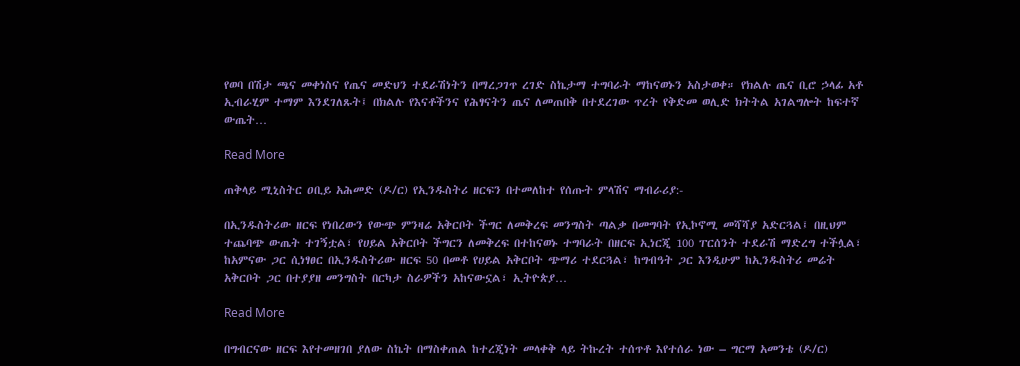የወባ በሽታ ጫና መቀነስና የጤና መድህን ተደራሽነትን በማረጋገጥ ረገድ ስኬታማ ተግባራት ማከናወኑን አስታወቀ። የክልሉ ጤና ቢሮ ኃላፊ አቶ ኢብራሂም ተማም እንደገለጹት፤ በክልሉ የእናቶችንና የሕፃናትን ጤና ለመጠበቅ በተደረገው ጥረት የቅድመ ወሊድ ክትትል አገልግሎት ከፍተኛ ውጤት…

Read More

ጠቅላይ ሚኒስትር ዐቢይ አሕመድ (ዶ/ር) የኢንዱስትሪ ዘርፍን በተመለከተ የሰጡት ምላሽና ማብራሪያ:-

በኢንዱስትሪው ዘርፍ የነበረውን የውጭ ምንዛሬ አቅርቦት ችግር ለመቅረፍ መንግስት ጣልቃ በመግባት የኢኮኖሚ መሻሻያ አድርጓል፤ በዚህም ተጨባጭ ውጤት ተገኝቷል፣ የሀይል አቅርቦት ችግርን ለመቅረፍ በተከናወኑ ተግባራት በዘርፍ ኢነርጂ 100 ፐርሰንት ተደራሽ ማድረግ ተችሏል፣ ከአምናው ጋር ሲነፃፀር በኢንዱስትሪው ዘርፍ 50 በመቶ የሀይል አቅርቦት ጭማሪ ተደርጓል፣ ከግብዓት ጋር እንዲሁም ከኢንዱስትሪ መሬት አቅርቦት ጋር በተያያዘ መንግስት በርካታ ስራዎችን አከናውኗል፣ ኢትዮጵያ…

Read More

በግብርናው ዘርፍ እየተመዘገበ ያለው ስኬት በማስቀጠል ከተረጂነት መላቀቅ ላይ ትኩረት ተሰጥቶ እየተሰራ ነው – ግርማ አመንቴ (ዶ/ር)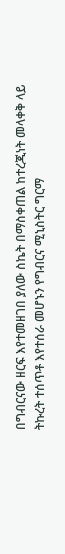በግብርናው ዘርፍ እየተመዘገበ ያለው ስኬት በማስቀጠል ከተረጂነት መላቀቅ ላይ ትኩረት ተሰጥቶ እየተሰራ መሆኑን የግብርና ሚኒስትር ግርማ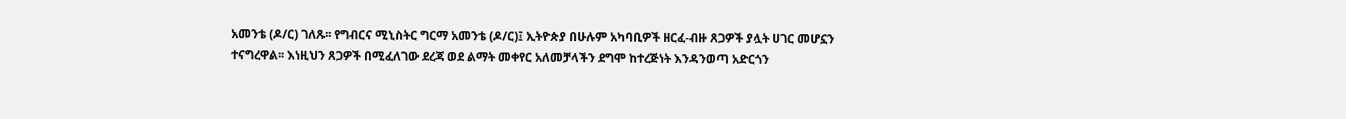አመንቴ (ዶ/ር) ገለጹ፡፡ የግብርና ሚኒስትር ግርማ አመንቴ (ዶ/ር)፤ ኢትዮጵያ በሁሉም አካባቢዎች ዘርፈ-ብዙ ጸጋዎች ያሏት ሀገር መሆኗን ተናግረዋል፡፡ እነዚህን ጸጋዎች በሚፈለገው ደረጃ ወደ ልማት መቀየር አለመቻላችን ደግሞ ከተረጅነት እንዳንወጣ አድርጎን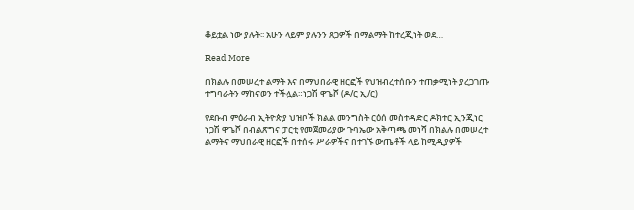ቆይቷል ነው ያሉት፡፡ አሁን ላይም ያሉንን ጸጋዎች በማልማት ከተረጂነት ወደ…

Read More

በክልሉ በመሠረተ ልማት እና በማህበራዊ ዘርፎች የህዝብረተሰቡን ተጠቃሚነት ያረጋገጡ ተግባራትን ማከናወን ተችሏል።ነጋሽ ዋጌሾ (ዶ/ር ኢ/ር)

የደቡብ ምዕራብ ኢትዮጵያ ህዝቦች ክልል መንግስት ርዕሰ መስተዳድር ዶክተር ኢንጂነር ነጋሽ ዋጌሾ በብልጽግና ፓርቲ የመጀመሪያው ጉባኤው አቅጣጫ መነሻ በክልሉ በመሠረተ ልማትና ማህበራዊ ዘርፎች በተሰሩ ሥራዎችና በተገኙ ውጤቶች ላይ ከሚዲያዎች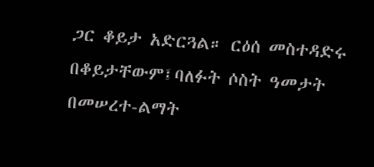ጋር ቆይታ አድርጓል። ርዕሰ መስተዳድሩ በቆይታቸውም፤ባለፉት ሶስት ዓመታት በመሠረተ-ልማት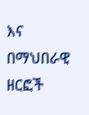እና በማህበራዊ ዘርፎች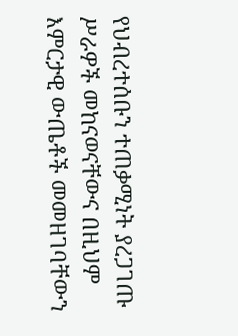የህብረተሰቡን ተጠቃሚነት ያረጋገጡ ሥራዎች መከናወናቸውና በዚህም እምርታዊ ውጤቶች መመዘገባቸውን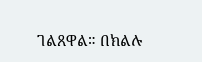ገልጸዋል። በክልሉ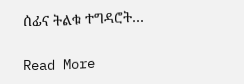ሰፊና ትልቁ ተግዳሮት…

Read More